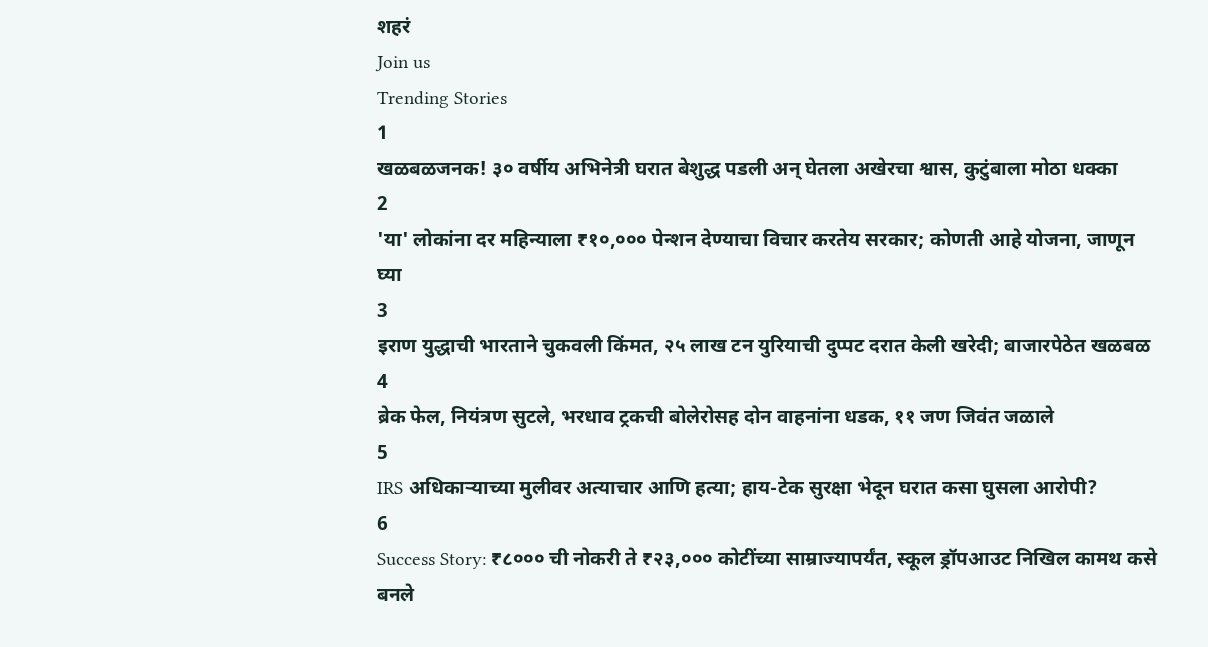शहरं
Join us
Trending Stories
1
खळबळजनक! ३० वर्षीय अभिनेत्री घरात बेशुद्ध पडली अन् घेतला अखेरचा श्वास, कुटुंबाला मोठा धक्का
2
'या' लोकांना दर महिन्याला ₹१०,००० पेन्शन देण्याचा विचार करतेय सरकार; कोणती आहे योजना, जाणून घ्या
3
इराण युद्धाची भारताने चुकवली किंमत, २५ लाख टन युरियाची दुप्पट दरात केली खरेदी; बाजारपेठेत खळबळ
4
ब्रेक फेल, नियंत्रण सुटले, भरधाव ट्रकची बोलेरोसह दोन वाहनांना धडक, ११ जण जिवंत जळाले
5
IRS अधिकाऱ्याच्या मुलीवर अत्याचार आणि हत्या; हाय-टेक सुरक्षा भेदून घरात कसा घुसला आरोपी?
6
Success Story: ₹८००० ची नोकरी ते ₹२३,००० कोटींच्या साम्राज्यापर्यंत, स्कूल ड्रॉपआउट निखिल कामथ कसे बनले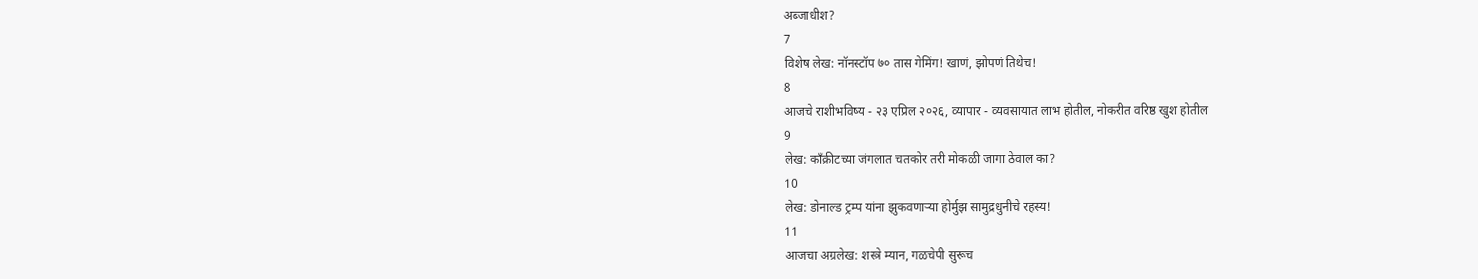अब्जाधीश?
7
विशेष लेख: नॉनस्टॉप ७० तास गेमिंग! खाणं, झोपणं तिथेच!
8
आजचे राशीभविष्य - २३ एप्रिल २०२६, व्यापार - व्यवसायात लाभ होतील, नोकरीत वरिष्ठ खुश होतील
9
लेख: काँक्रीटच्या जंगलात चतकोर तरी मोकळी जागा ठेवाल का?
10
लेख: डोनाल्ड ट्रम्प यांना झुकवणाऱ्या होर्मुझ सामुद्रधुनीचे रहस्य!
11
आजचा अग्रलेख: शस्त्रे म्यान, गळचेपी सुरूच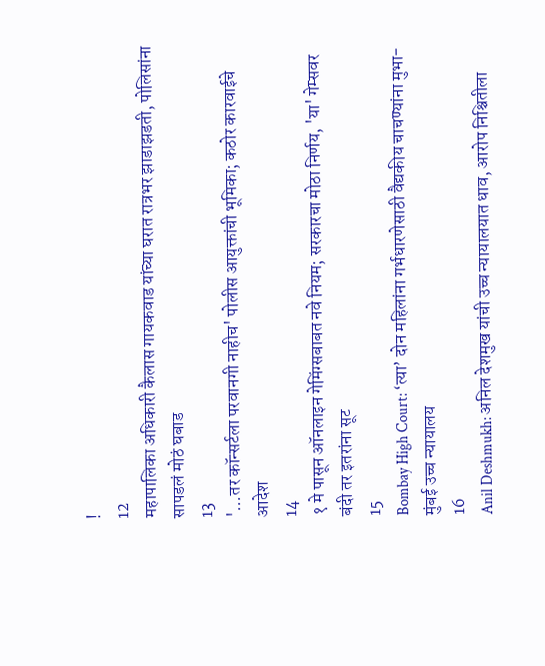!
12
महापालिका अधिकारी कैलास गायकवाड यांच्या घरात रात्रभर झाडाझडती, पोलिसांना सापडलं मोठं घबाड
13
'...तर कॉन्सर्टला परवानगी नाहीच' पोलीस आयुक्तांची भूमिका; कठोर कारवाईचे आदेश
14
१ मे पासून ऑनलाइन गेमिंग्सबाबत नवे नियम; सरकारचा मोठा निर्णय, 'या' गेम्सवर बंदी तर इतरांना सूट
15
Bombay High Court: ‘त्या’ दोन महिलांना गर्भधारणेसाठी वैद्यकीय चाचण्यांना मुभा- मुंबई उच्च न्यायालय
16
Anil Deshmukh: अनिल देशमुख यांची उच्च न्यायालयात धाव, आरोप निश्चितीला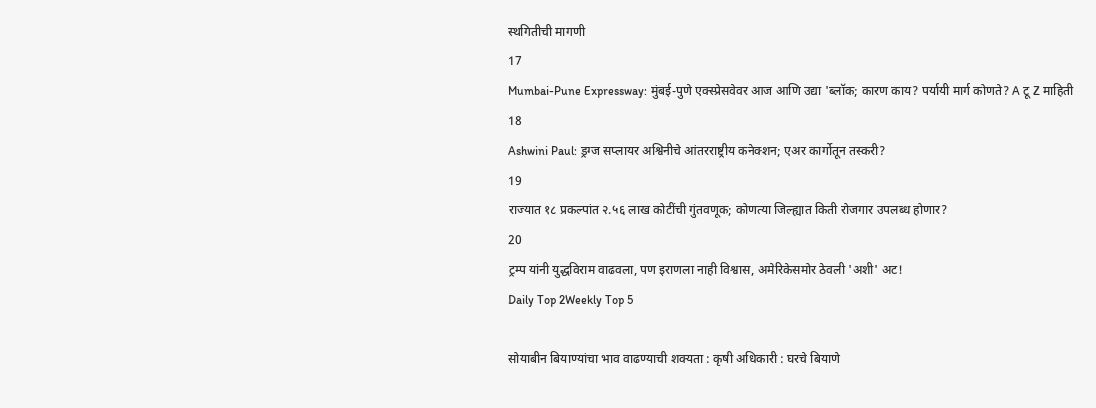स्थगितीची मागणी
17
Mumbai-Pune Expressway: मुंबई-पुणे एक्स्प्रेसवेवर आज आणि उद्या 'ब्लॉक; कारण काय? पर्यायी मार्ग कोणते? A टू Z माहिती
18
Ashwini Paul: ड्रग्ज सप्लायर अश्विनीचे आंतरराष्ट्रीय कनेक्शन; एअर कार्गोतून तस्करी?
19
राज्यात १८ प्रकल्पांत २.५६ लाख कोटींची गुंतवणूक; कोणत्या जिल्ह्यात किती रोजगार उपलब्ध होणार?
20
ट्रम्प यांनी युद्धविराम वाढवला, पण इराणला नाही विश्वास, अमेरिकेसमोर ठेवली 'अशी' अट!
Daily Top 2Weekly Top 5

सोयाबीन बियाण्यांचा भाव वाढण्याची शक्यता : कृषी अधिकारी : घरचे बियाणे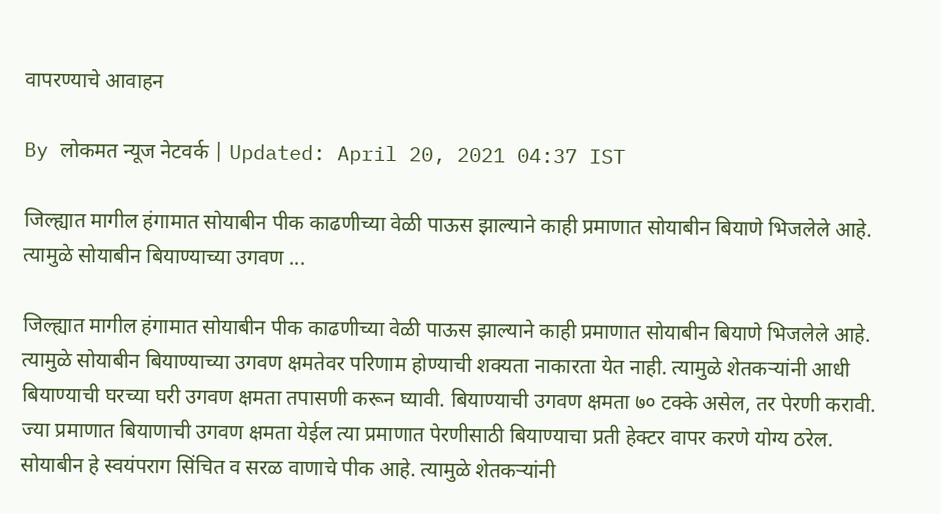वापरण्याचे आवाहन

By लोकमत न्यूज नेटवर्क | Updated: April 20, 2021 04:37 IST

जिल्ह्यात मागील हंगामात सोयाबीन पीक काढणीच्या वेळी पाऊस झाल्याने काही प्रमाणात सोयाबीन बियाणे भिजलेले आहे. त्यामुळे सोयाबीन बियाण्याच्या उगवण ...

जिल्ह्यात मागील हंगामात सोयाबीन पीक काढणीच्या वेळी पाऊस झाल्याने काही प्रमाणात सोयाबीन बियाणे भिजलेले आहे. त्यामुळे सोयाबीन बियाण्याच्या उगवण क्षमतेवर परिणाम होण्याची शक्यता नाकारता येत नाही. त्यामुळे शेतकऱ्यांनी आधी बियाण्याची घरच्या घरी उगवण क्षमता तपासणी करून घ्यावी. बियाण्याची उगवण क्षमता ७० टक्के असेल, तर पेरणी करावी. ज्या प्रमाणात बियाणाची उगवण क्षमता येईल त्या प्रमाणात पेरणीसाठी बियाण्याचा प्रती हेक्टर वापर करणे योग्य ठरेल. सोयाबीन हे स्वयंपराग सिंचित व सरळ वाणाचे पीक आहे. त्यामुळे शेतकऱ्यांनी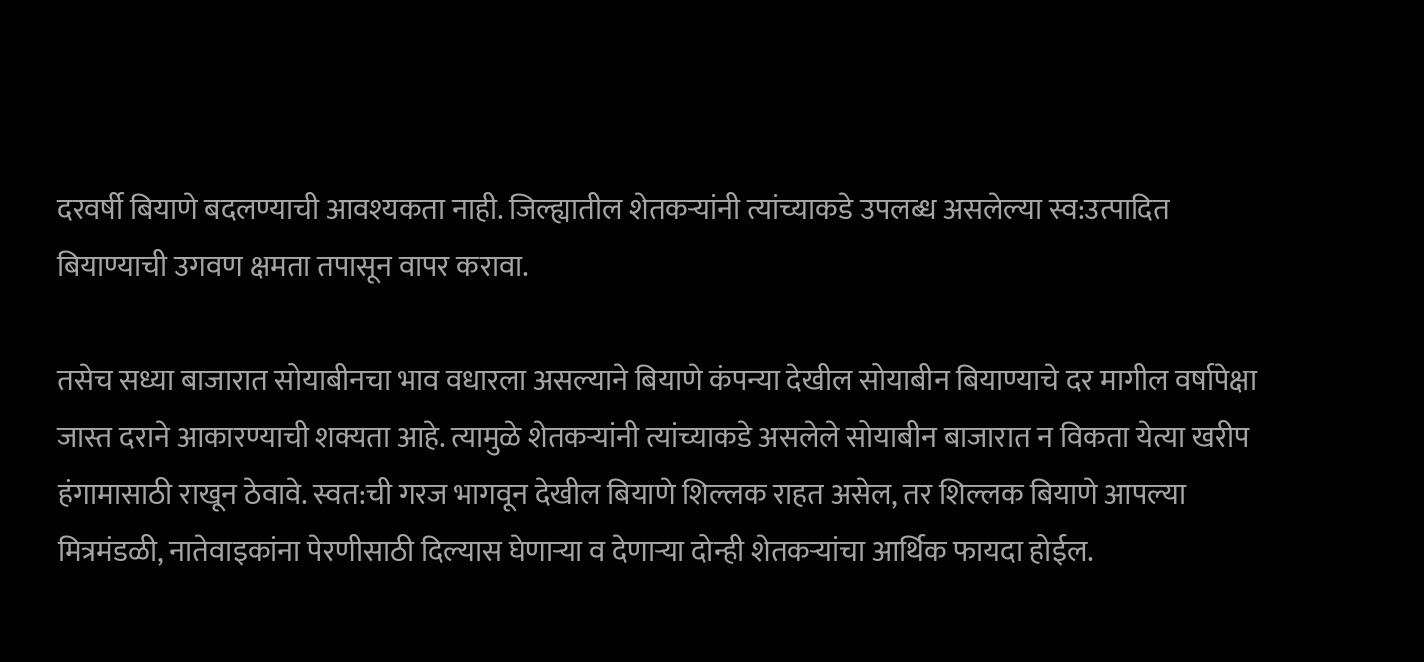दरवर्षी बियाणे बदलण्याची आवश्यकता नाही. जिल्ह्यातील शेतकऱ्यांनी त्यांच्याकडे उपलब्ध असलेल्या स्व:उत्पादित बियाण्याची उगवण क्षमता तपासून वापर करावा.

तसेच सध्या बाजारात सोयाबीनचा भाव वधारला असल्याने बियाणे कंपन्या देखील सोयाबीन बियाण्याचे दर मागील वर्षापेक्षा जास्त दराने आकारण्याची शक्यता आहे. त्यामुळे शेतकऱ्यांनी त्यांच्याकडे असलेले सोयाबीन बाजारात न विकता येत्या खरीप हंगामासाठी राखून ठेवावे. स्वत:ची गरज भागवून देखील बियाणे शिल्लक राहत असेल, तर शिल्लक बियाणे आपल्या मित्रमंडळी, नातेवाइकांना पेरणीसाठी दिल्यास घेणाऱ्या व देणाऱ्या दोन्ही शेतकऱ्यांचा आर्थिक फायदा होईल.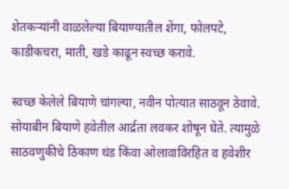शेतकऱ्यांनी वाळलेल्या बियाण्यातील शेंगा, फोलपटे, काडीकचरा, माती, खडे काढून स्वच्छ करावे.

स्वच्छ केलेले बियाणे चांगल्या, नवीन पोत्यात साठवून ठेवावे. सोयाबीन बियाणे हवेतील आर्द्रता लवकर शोषून घेते. त्यामुळे साठवणुकीचे ठिकाण थंड किंवा ओलावाविरहित व हवेशीर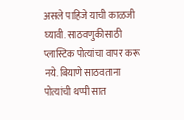असले पाहिजे याची काळजी घ्यावी. साठवणुकीसाठी प्लास्टिक पोत्यांचा वापर करू नये. बियाणे साठवताना पोत्यांची थप्पी सात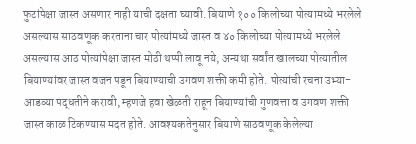फुटांपेक्षा जास्त असणार नाही याची दक्षता घ्यावी. बियाणे १०० किलोच्या पोत्यामध्ये भरलेले असल्यास साठवणूक करताना चार पोत्यांमध्ये जास्त व ४० किलोच्या पोत्यामध्ये भरलेले असल्यास आठ पोत्यांपेक्षा जास्त मोठी थप्पी लावू नये, अन्यथा सर्वांत खालच्या पोत्यातील बियाण्यांवर जास्त वजन पडून बियाण्याची उगवण शक्ती कमी होते. पोत्यांची रचना उभ्या-आडव्या पद्धतीने करावी, म्हणजे हवा खेळती राहून बियाण्यांची गुणवत्ता व उगवण शक्ती जास्त काळ टिकण्यास मदत होते. आवश्यकतेनुसार बियाणे साठवणूक केलेल्या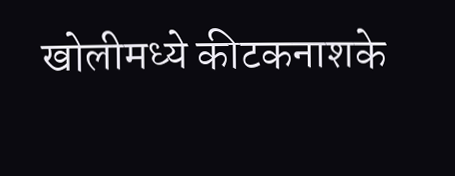खोलीमध्ये कीटकनाशके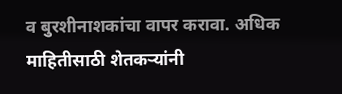व बुरशीनाशकांचा वापर करावा. अधिक माहितीसाठी शेतकऱ्यांनी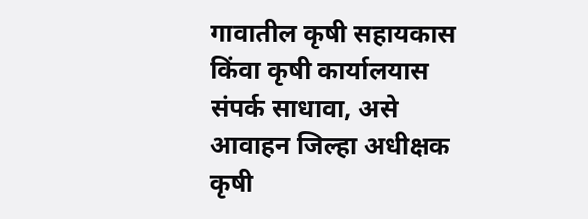गावातील कृषी सहायकास किंवा कृषी कार्यालयास संपर्क साधावा, असे आवाहन जिल्हा अधीक्षक कृषी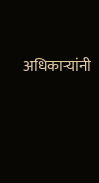अधिकाऱ्यांनी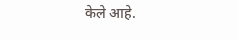केले आहे.